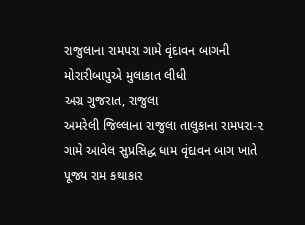રાજુલાના રામપરા ગામે વૃંદાવન બાગની મોરારીબાપુએ મુલાકાત લીધી
અગ્ર ગુજરાત, રાજુલા
અમરેલી જિલ્લાના રાજુલા તાલુકાના રામપરા-૨ ગામે આવેલ સુપ્રસિદ્ધ ધામ વૃંદાવન બાગ ખાતે પૂજ્ય રામ કથાકાર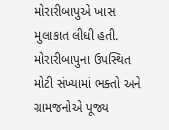મોરારીબાપુએ ખાસ મુલાકાત લીધી હતી. મોરારીબાપુના ઉપસ્થિત મોટી સંખ્યામાં ભક્તો અને ગ્રામજનોએ પૂજ્ય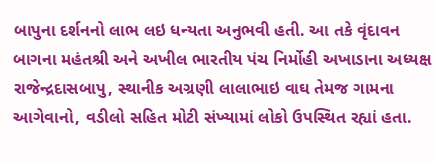બાપુના દર્શનનો લાભ લઇ ધન્યતા અનુભવી હતી. આ તકે વૃંદાવન બાગના મહંતશ્રી અને અખીલ ભારતીય પંચ નિર્મોહી અખાડાના અધ્યક્ષ રાજેન્દ્રદાસબાપુ, સ્થાનીક અગ્રણી લાલાભાઇ વાઘ તેમજ ગામના આગેવાનો, વડીલો સહિત મોટી સંખ્યામાં લોકો ઉપસ્થિત રહ્યાં હતા.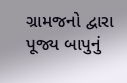ગ્રામજનો દ્વારા પૂજ્ય બાપુનું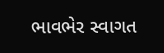ભાવભેર સ્વાગત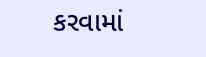કરવામાં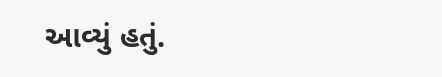આવ્યું હતું.